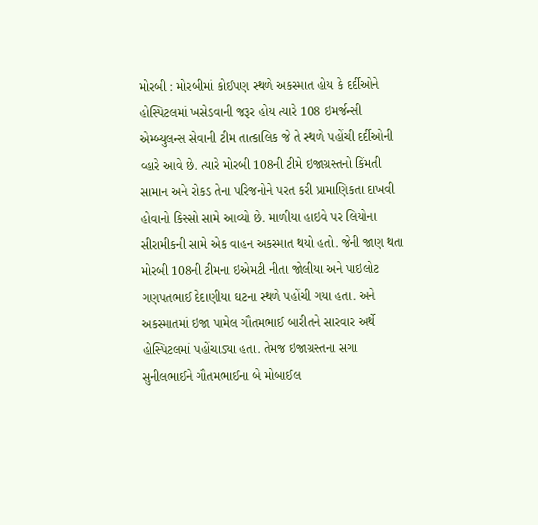મોરબી : મોરબીમાં કોઈપણ સ્થળે અકસ્માત હોય કે દર્દીઓને હોસ્પિટલમાં ખસેડવાની જરૂર હોય ત્યારે 108 ઇમર્જન્સી એમ્બ્યુલન્સ સેવાની ટીમ તાત્કાલિક જે તે સ્થળે પહોંચી દર્દીઓની વ્હારે આવે છે. ત્યારે મોરબી 108ની ટીમે ઇજાગ્રસ્તનો કિંમતી સામાન અને રોકડ તેના પરિજનોને પરત કરી પ્રામાણિકતા દાખવી હોવાનો કિસ્સો સામે આવ્યો છે. માળીયા હાઇવે પર લિયોના સીરામીકની સામે એક વાહન અકસ્માત થયો હતો. જેની જાણ થતા મોરબી 108ની ટીમના ઇએમટી નીતા જોલીયા અને પાઇલોટ ગણપતભાઈ દેદાણીયા ઘટના સ્થળે પહોંચી ગયા હતા. અને અકસ્માતમાં ઇજા પામેલ ગૌતમભાઈ બારીતને સારવાર અર્થે હોસ્પિટલમાં પહોંચાડ્યા હતા. તેમજ ઇજાગ્રસ્તના સગા સુનીલભાઈને ગૌતમભાઈના બે મોબાઈલ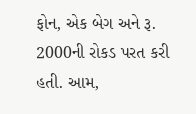ફોન, એક બેગ અને રૂ. 2000ની રોકડ પરત કરી હતી. આમ,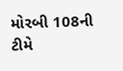મોરબી 108ની ટીમે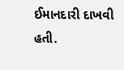ઈમાનદારી દાખવી હતી.